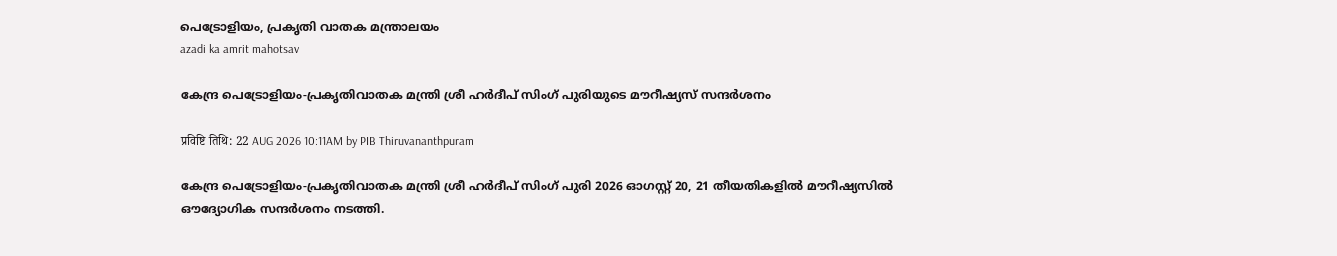പെട്രോളിയം, പ്രകൃതി വാതക മന്ത്രാലയം
azadi ka amrit mahotsav

കേന്ദ്ര പെട്രോളിയം-പ്രകൃതിവാതക മന്ത്രി ശ്രീ ഹർദീപ് സിംഗ് പുരിയുടെ മൗറീഷ്യസ് സന്ദർശനം

प्रविष्टि तिथि: 22 AUG 2026 10:11AM by PIB Thiruvananthpuram

കേന്ദ്ര പെട്രോളിയം-പ്രകൃതിവാതക മന്ത്രി ശ്രീ ഹർദീപ് സിംഗ് പുരി 2026 ഓഗസ്റ്റ് 20, 21 തീയതികളില്‍ മൗറീഷ്യസില്‍ ഔദ്യോഗിക സന്ദർശനം നടത്തി.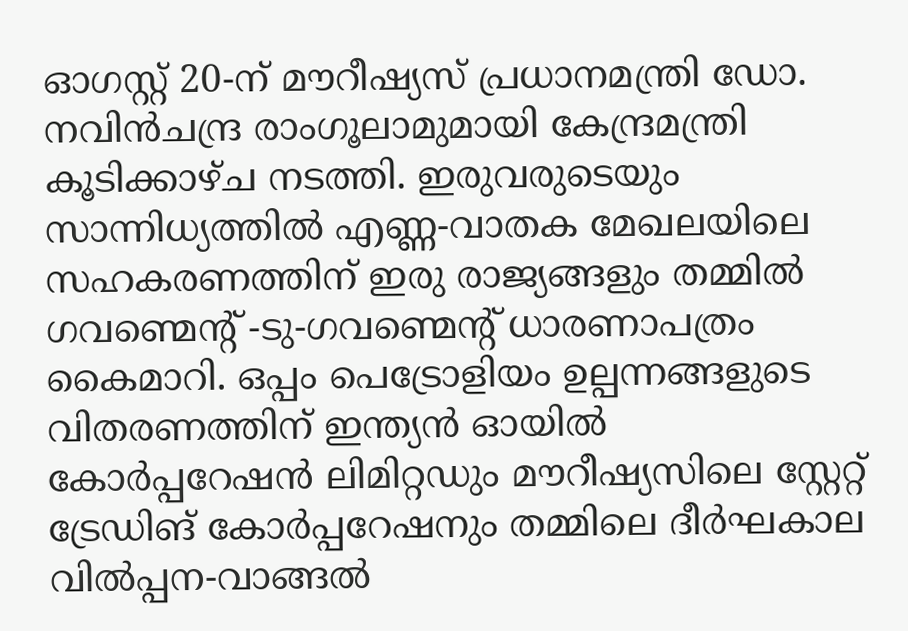ഓഗസ്റ്റ് 20-ന് മൗറീഷ്യസ് പ്രധാനമന്ത്രി ഡോ. നവിൻചന്ദ്ര രാംഗൂലാമുമായി കേന്ദ്രമന്ത്രി കൂടിക്കാഴ്ച നടത്തി. ഇരുവരുടെയും സാന്നിധ്യത്തിൽ എണ്ണ-വാതക മേഖലയിലെ സഹകരണത്തിന് ഇരു രാജ്യങ്ങളും തമ്മിൽ ഗവണ്മെൻ്റ് -ടു-ഗവണ്മെൻ്റ് ധാരണാപത്രം  കൈമാറി. ഒപ്പം പെട്രോളിയം ഉല്പന്നങ്ങളുടെ വിതരണത്തിന് ഇന്ത്യൻ ഓയിൽ കോർപ്പറേഷൻ ലിമിറ്റഡും മൗറീഷ്യസിലെ സ്റ്റേറ്റ് ട്രേഡിങ് കോർപ്പറേഷനും തമ്മിലെ ദീർഘകാല വിൽപ്പന-വാങ്ങൽ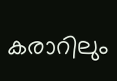കരാറിലും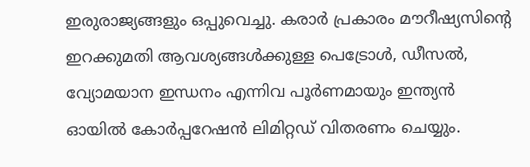ഇരുരാജ്യങ്ങളും ഒപ്പുവെച്ചു. കരാർ പ്രകാരം മൗറീഷ്യസിൻ്റെ ഇറക്കുമതി ആവശ്യങ്ങള്‍ക്കുള്ള പെട്രോൾ, ഡീസൽ, വ്യോമയാന ഇന്ധനം എന്നിവ പൂർണമായും ഇന്ത്യന്‍ ഓയില്‍ കോര്‍പ്പറേഷന്‍ ലിമിറ്റഡ് വിതരണം ചെയ്യും.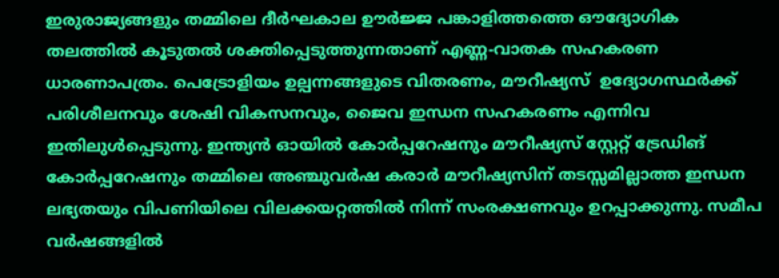ഇരുരാജ്യങ്ങളും തമ്മിലെ ദീർഘകാല ഊർജ്ജ പങ്കാളിത്തത്തെ ഔദ്യോഗിക തലത്തിൽ കൂടുതല്‍ ശക്തിപ്പെടുത്തുന്നതാണ് എണ്ണ-വാതക സഹകരണ ധാരണാപത്രം. പെട്രോളിയം ഉല്പന്നങ്ങളുടെ വിതരണം, മൗറീഷ്യസ്  ഉദ്യോഗസ്ഥർക്ക് പരിശീലനവും ശേഷി വികസനവും, ജൈവ ഇന്ധന സഹകരണം എന്നിവ ഇതിലുൾപ്പെടുന്നു. ഇന്ത്യന്‍ ഓയില്‍ കോര്‍പ്പറേഷനും മൗറീഷ്യസ് സ്റ്റേറ്റ് ട്രേഡിങ് കോർപ്പറേഷനും തമ്മിലെ അഞ്ചുവർഷ കരാർ മൗറീഷ്യസിന് തടസ്സമില്ലാത്ത ഇന്ധന ലഭ്യതയും വിപണിയിലെ വിലക്കയറ്റത്തിൽ നിന്ന് സംരക്ഷണവും ഉറപ്പാക്കുന്നു. സമീപ വർഷങ്ങളിൽ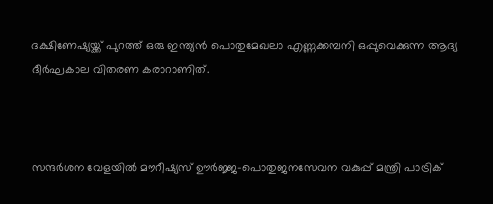ദക്ഷിണേഷ്യയ്ക്ക് പുറത്ത് ഒരു ഇന്ത്യൻ പൊതുമേഖലാ എണ്ണക്കമ്പനി ഒപ്പുവെക്കുന്ന ആദ്യ ദീർഘകാല വിതരണ കരാറാണിത്.



സന്ദർശന വേളയിൽ മൗറീഷ്യസ് ഊർജ്ജ-പൊതുജനസേവന വകുപ്പ് മന്ത്രി പാട്രിക്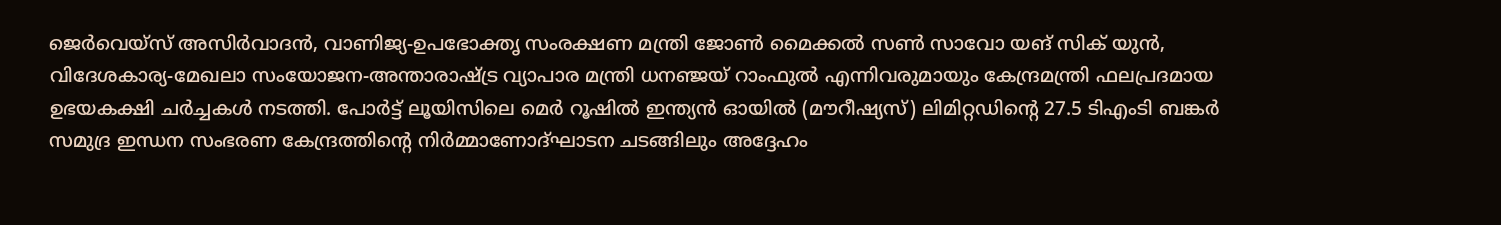ജെർവെയ്സ് അസിർവാദൻ, വാണിജ്യ-ഉപഭോക്തൃ സംരക്ഷണ മന്ത്രി ജോൺ മൈക്കല്‍ സൺ സാവോ യങ് സിക് യുൻ, വിദേശകാര്യ-മേഖലാ സംയോജന-അന്താരാഷ്ട്ര വ്യാപാര മന്ത്രി ധനഞ്ജയ് റാംഫുൽ എന്നിവരുമായും കേന്ദ്രമന്ത്രി ഫലപ്രദമായ ഉഭയകക്ഷി ചർച്ചകൾ നടത്തി. പോർട്ട് ലൂയിസിലെ മെർ റൂഷിൽ ഇന്ത്യൻ ഓയിൽ (മൗറീഷ്യസ്) ലിമിറ്റഡിൻ്റെ 27.5 ടിഎംടി ബങ്കർ സമുദ്ര ഇന്ധന സംഭരണ കേന്ദ്രത്തിൻ്റെ നിർമ്മാണോദ്ഘാടന ചടങ്ങിലും അദ്ദേഹം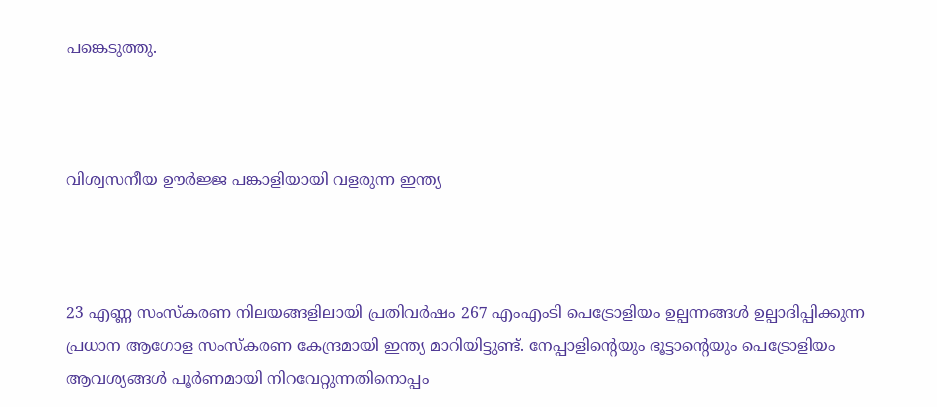പങ്കെടുത്തു.



വിശ്വസനീയ ഊർജ്ജ പങ്കാളിയായി വളരുന്ന ഇന്ത്യ



23 എണ്ണ സംസ്കരണ നിലയങ്ങളിലായി പ്രതിവർഷം 267 എംഎംടി പെട്രോളിയം ഉല്പന്നങ്ങൾ ഉല്പാദിപ്പിക്കുന്ന പ്രധാന ആഗോള സംസ്കരണ കേന്ദ്രമായി ഇന്ത്യ മാറിയിട്ടുണ്ട്. നേപ്പാളിൻ്റെയും ഭൂട്ടാൻ്റെയും പെട്രോളിയം ആവശ്യങ്ങൾ പൂർണമായി നിറവേറ്റുന്നതിനൊപ്പം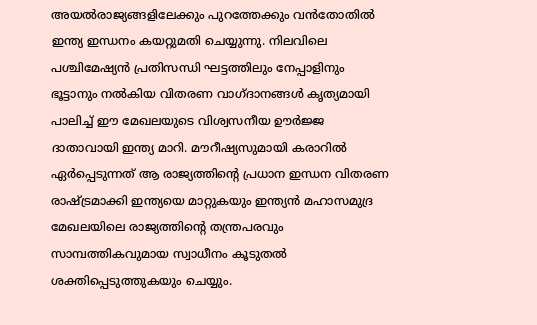അയൽരാജ്യങ്ങളിലേക്കും പുറത്തേക്കും വന്‍തോതിൽ ഇന്ത്യ ഇന്ധനം കയറ്റുമതി ചെയ്യുന്നു. നിലവിലെ പശ്ചിമേഷ്യൻ പ്രതിസന്ധി ഘട്ടത്തിലും നേപ്പാളിനും ഭൂട്ടാനും നല്‍കിയ വിതരണ വാഗ്ദാനങ്ങൾ കൃത്യമായി പാലിച്ച് ഈ മേഖലയുടെ വിശ്വസനീയ ഊർജ്ജ ദാതാവായി ഇന്ത്യ മാറി. മൗറീഷ്യസുമായി കരാറില്‍ ഏര്‍പ്പെടുന്നത് ആ രാജ്യത്തിൻ്റെ പ്രധാന ഇന്ധന വിതരണ രാഷ്ട്രമാക്കി ഇന്ത്യയെ മാറ്റുകയും ഇന്ത്യൻ മഹാസമുദ്ര മേഖലയിലെ രാജ്യത്തിൻ്റെ തന്ത്രപരവും സാമ്പത്തികവുമായ സ്വാധീനം കൂടുതൽ ശക്തിപ്പെടുത്തുകയും ചെയ്യും.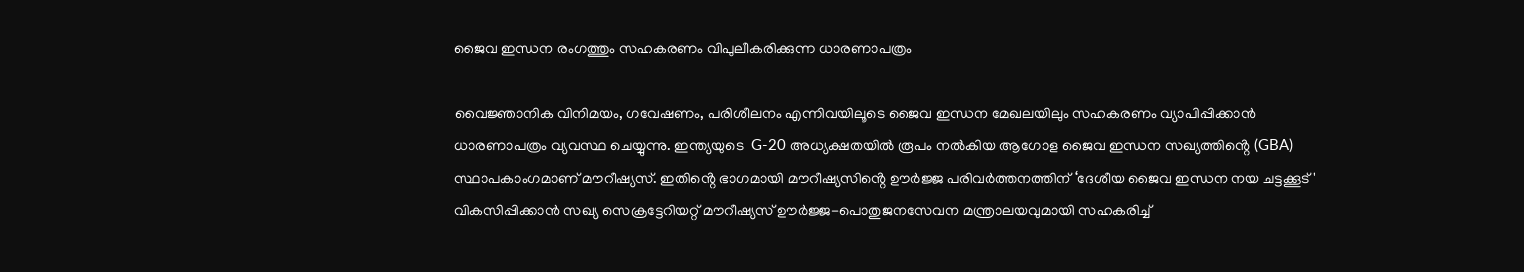ജൈവ ഇന്ധന രംഗത്തും സഹകരണം വിപുലീകരിക്കുന്ന ധാരണാപത്രം

വൈജ്ഞാനിക വിനിമയം, ഗവേഷണം, പരിശീലനം എന്നിവയിലൂടെ ജൈവ ഇന്ധന മേഖലയിലും സഹകരണം വ്യാപിപ്പിക്കാൻ ധാരണാപത്രം വ്യവസ്ഥ ചെയ്യുന്നു. ഇന്ത്യയുടെ  G-20 അധ്യക്ഷതയിൽ രൂപം നൽകിയ ആഗോള ജൈവ ഇന്ധന സഖ്യത്തിൻ്റെ (GBA) സ്ഥാപകാംഗമാണ് മൗറീഷ്യസ്. ഇതിൻ്റെ ഭാഗമായി മൗറീഷ്യസിൻ്റെ ഊർജ്ജ പരിവർത്തനത്തിന് ‘ദേശീയ ജൈവ ഇന്ധന നയ ചട്ടക്കൂട്' വികസിപ്പിക്കാന്‍ സഖ്യ സെക്രട്ടേറിയറ്റ് മൗറീഷ്യസ് ഊർജ്ജ-പൊതുജനസേവന മന്ത്രാലയവുമായി സഹകരിച്ച്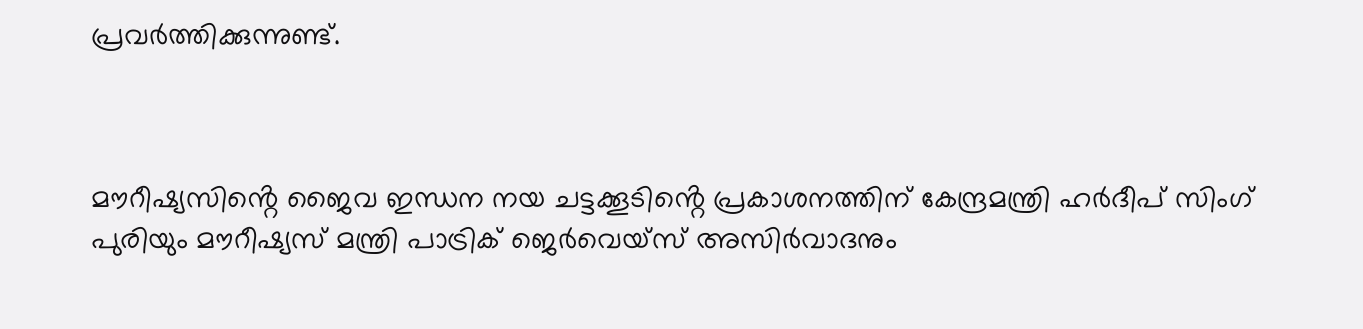പ്രവർത്തിക്കുന്നുണ്ട്.



മൗറീഷ്യസിൻ്റെ ജൈവ ഇന്ധന നയ ചട്ടക്കൂടിൻ്റെ പ്രകാശനത്തിന് കേന്ദ്രമന്ത്രി ഹർദീപ് സിംഗ് പുരിയും മൗറീഷ്യസ് മന്ത്രി പാട്രിക് ജെർവെയ്സ് അസിർവാദനും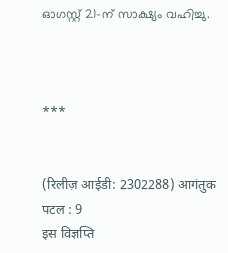ഓഗസ്റ്റ് 21-ന് സാക്ഷ്യം വഹിച്ചു.



***


(रिलीज़ आईडी: 2302288) आगंतुक पटल : 9
इस विज्ञप्ति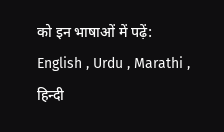को इन भाषाओं में पढ़ें: English , Urdu , Marathi , हिन्दी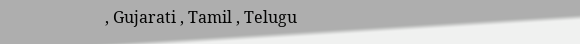, Gujarati , Tamil , Telugu